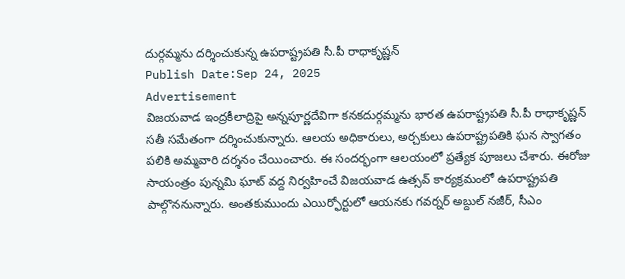దుర్గమ్మను దర్శించుకున్న ఉపరాష్ట్రపతి సీ.పీ రాధాకృష్ణన్
Publish Date:Sep 24, 2025
Advertisement
విజయవాడ ఇంద్రకీలాద్రిపై అన్నపూర్ణదేవిగా కనకదుర్గమ్మను భారత ఉపరాష్ట్రపతి సీ.పీ రాధాకృష్ణన్ సతీ సమేతంగా దర్శించుకున్నారు. ఆలయ అధికారులు, అర్చకులు ఉపరాష్ట్రపతికి ఘన స్వాగతం పలికి అమ్మవారి దర్శనం చేయించారు. ఈ సందర్భంగా ఆలయంలో ప్రత్యేక పూజలు చేశారు. ఈరోజు సాయంత్రం పున్నమి ఘాట్ వద్ద నిర్వహించే విజయవాడ ఉత్సవ్ కార్యక్రమంలో ఉపరాష్ట్రపతి పాల్గొననున్నారు. అంతకుముందు ఎయిర్ఫోర్టులో ఆయనకు గవర్నర్ అబ్దుల్ నజీర్, సీఎం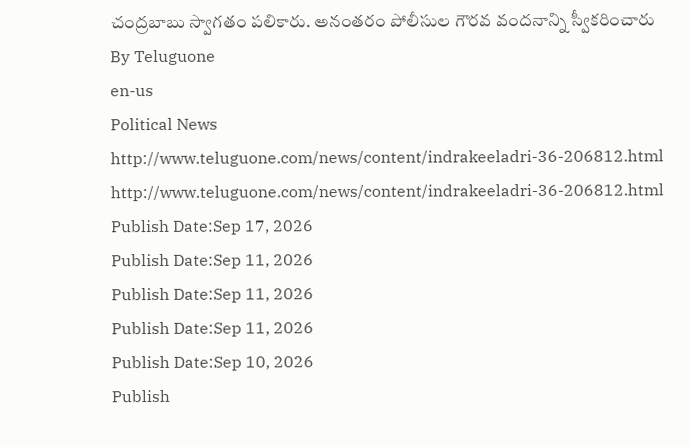చంద్రబాబు స్వాగతం పలికారు. అనంతరం పోలీసుల గౌరవ వందనాన్ని స్వీకరించారు
By Teluguone
en-us
Political News
http://www.teluguone.com/news/content/indrakeeladri-36-206812.html
http://www.teluguone.com/news/content/indrakeeladri-36-206812.html
Publish Date:Sep 17, 2026
Publish Date:Sep 11, 2026
Publish Date:Sep 11, 2026
Publish Date:Sep 11, 2026
Publish Date:Sep 10, 2026
Publish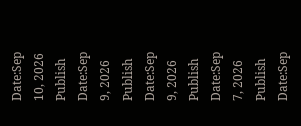Date:Sep 10, 2026
Publish Date:Sep 9, 2026
Publish Date:Sep 9, 2026
Publish Date:Sep 7, 2026
Publish Date:Sep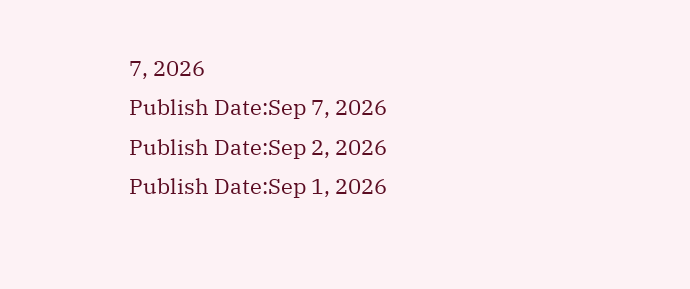7, 2026
Publish Date:Sep 7, 2026
Publish Date:Sep 2, 2026
Publish Date:Sep 1, 2026